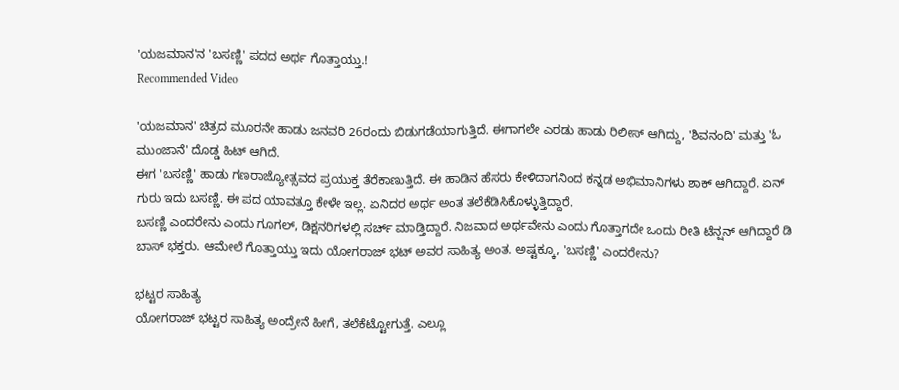'ಯಜಮಾನ'ನ 'ಬಸಣ್ಣಿ' ಪದದ ಅರ್ಥ ಗೊತ್ತಾಯ್ತು.!
Recommended Video

'ಯಜಮಾನ' ಚಿತ್ರದ ಮೂರನೇ ಹಾಡು ಜನವರಿ 26ರಂದು ಬಿಡುಗಡೆಯಾಗುತ್ತಿದೆ. ಈಗಾಗಲೇ ಎರಡು ಹಾಡು ರಿಲೀಸ್ ಆಗಿದ್ದು, 'ಶಿವನಂದಿ' ಮತ್ತು 'ಓ ಮುಂಜಾನೆ' ದೊಡ್ಡ ಹಿಟ್ ಆಗಿದೆ.
ಈಗ 'ಬಸಣ್ಣಿ' ಹಾಡು ಗಣರಾಜ್ಯೋತ್ಸವದ ಪ್ರಯುಕ್ತ ತೆರೆಕಾಣುತ್ತಿದೆ. ಈ ಹಾಡಿನ ಹೆಸರು ಕೇಳಿದಾಗನಿಂದ ಕನ್ನಡ ಅಭಿಮಾನಿಗಳು ಶಾಕ್ ಆಗಿದ್ದಾರೆ. ಏನ್ ಗುರು ಇದು ಬಸಣ್ಣಿ. ಈ ಪದ ಯಾವತ್ತೂ ಕೇಳೇ ಇಲ್ಲ. ಏನಿದರ ಅರ್ಥ ಅಂತ ತಲೆಕೆಡಿಸಿಕೊಳ್ಳುತ್ತಿದ್ದಾರೆ.
ಬಸಣ್ಣಿ ಎಂದರೇನು ಎಂದು ಗೂಗಲ್, ಡಿಕ್ಷನರಿಗಳಲ್ಲಿ ಸರ್ಚ್ ಮಾಡ್ತಿದ್ದಾರೆ. ನಿಜವಾದ ಅರ್ಥವೇನು ಎಂದು ಗೊತ್ತಾಗದೇ ಒಂದು ರೀತಿ ಟೆನ್ಷನ್ ಆಗಿದ್ದಾರೆ ಡಿ ಬಾಸ್ ಭಕ್ತರು. ಆಮೇಲೆ ಗೊತ್ತಾಯ್ತು ಇದು ಯೋಗರಾಜ್ ಭಟ್ ಅವರ ಸಾಹಿತ್ಯ ಅಂತ. ಅಷ್ಟಕ್ಕೂ, 'ಬಸಣ್ಣಿ' ಎಂದರೇನು?

ಭಟ್ಟರ ಸಾಹಿತ್ಯ
ಯೋಗರಾಜ್ ಭಟ್ಟರ ಸಾಹಿತ್ಯ ಅಂದ್ರೇನೆ ಹೀಗೆ, ತಲೆಕೆಟ್ಟೋಗುತ್ತೆ. ಎಲ್ಲೂ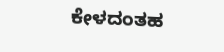ಕೇಳದಂತಹ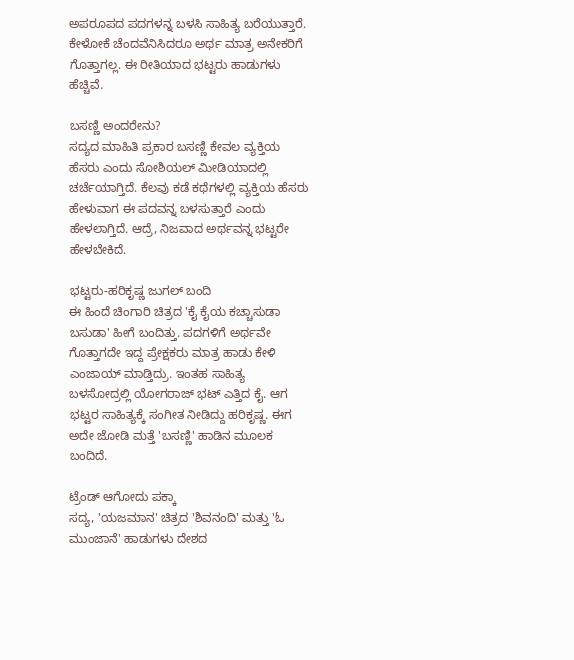ಅಪರೂಪದ ಪದಗಳನ್ನ ಬಳಸಿ ಸಾಹಿತ್ಯ ಬರೆಯುತ್ತಾರೆ. ಕೇಳೋಕೆ ಚೆಂದವೆನಿಸಿದರೂ ಅರ್ಥ ಮಾತ್ರ ಅನೇಕರಿಗೆ ಗೊತ್ತಾಗಲ್ಲ. ಈ ರೀತಿಯಾದ ಭಟ್ಟರು ಹಾಡುಗಳು ಹೆಚ್ಚಿವೆ.

ಬಸಣ್ಣಿ ಅಂದರೇನು?
ಸದ್ಯದ ಮಾಹಿತಿ ಪ್ರಕಾರ ಬಸಣ್ಣಿ ಕೇವಲ ವ್ಯಕ್ತಿಯ ಹೆಸರು ಎಂದು ಸೋಶಿಯಲ್ ಮೀಡಿಯಾದಲ್ಲಿ ಚರ್ಚೆಯಾಗ್ತಿದೆ. ಕೆಲವು ಕಡೆ ಕಥೆಗಳಲ್ಲಿ ವ್ಯಕ್ತಿಯ ಹೆಸರು ಹೇಳುವಾಗ ಈ ಪದವನ್ನ ಬಳಸುತ್ತಾರೆ ಎಂದು ಹೇಳಲಾಗ್ತಿದೆ. ಆದ್ರೆ, ನಿಜವಾದ ಅರ್ಥವನ್ನ ಭಟ್ಟರೇ ಹೇಳಬೇಕಿದೆ.

ಭಟ್ಟರು-ಹರಿಕೃಷ್ಣ ಜುಗಲ್ ಬಂದಿ
ಈ ಹಿಂದೆ ಚಿಂಗಾರಿ ಚಿತ್ರದ 'ಕೈ ಕೈಯ ಕಚ್ಚಾಸುಡಾ ಬಸುಡಾ' ಹೀಗೆ ಬಂದಿತ್ತು. ಪದಗಳಿಗೆ ಅರ್ಥವೇ ಗೊತ್ತಾಗದೇ ಇದ್ದ ಪ್ರೇಕ್ಷಕರು ಮಾತ್ರ ಹಾಡು ಕೇಳಿ ಎಂಜಾಯ್ ಮಾಡ್ತಿದ್ರು. ಇಂತಹ ಸಾಹಿತ್ಯ ಬಳಸೋದ್ರಲ್ಲಿ ಯೋಗರಾಜ್ ಭಟ್ ಎತ್ತಿದ ಕೈ. ಆಗ ಭಟ್ಟರ ಸಾಹಿತ್ಯಕ್ಕೆ ಸಂಗೀತ ನೀಡಿದ್ದು ಹರಿಕೃಷ್ಣ. ಈಗ ಅದೇ ಜೋಡಿ ಮತ್ತೆ 'ಬಸಣ್ಣಿ' ಹಾಡಿನ ಮೂಲಕ ಬಂದಿದೆ.

ಟ್ರೆಂಡ್ ಆಗೋದು ಪಕ್ಕಾ
ಸದ್ಯ, 'ಯಜಮಾನ' ಚಿತ್ರದ 'ಶಿವನಂದಿ' ಮತ್ತು 'ಓ ಮುಂಜಾನೆ' ಹಾಡುಗಳು ದೇಶದ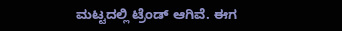ಮಟ್ಟದಲ್ಲಿ ಟ್ರೆಂಡ್ ಆಗಿವೆ. ಈಗ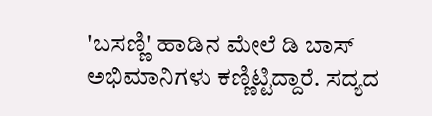'ಬಸಣ್ಣಿ' ಹಾಡಿನ ಮೇಲೆ ಡಿ ಬಾಸ್ ಅಭಿಮಾನಿಗಳು ಕಣ್ಣಿಟ್ಟಿದ್ದಾರೆ. ಸದ್ಯದ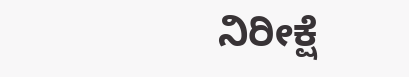ನಿರೀಕ್ಷೆ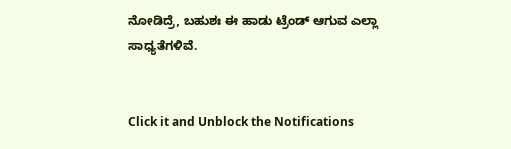ನೋಡಿದ್ರೆ, ಬಹುಶಃ ಈ ಹಾಡು ಟ್ರೆಂಡ್ ಆಗುವ ಎಲ್ಲಾ ಸಾಧ್ಯತೆಗಳಿವೆ.


Click it and Unblock the Notifications